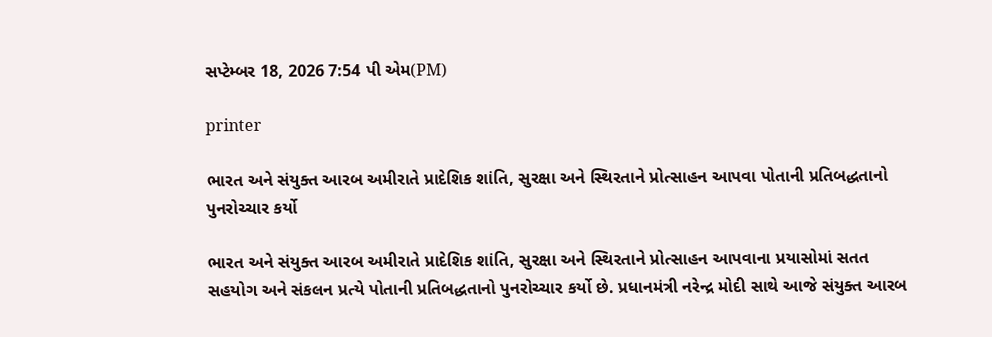સપ્ટેમ્બર 18, 2026 7:54 પી એમ(PM)

printer

ભારત અને સંયુક્ત આરબ અમીરાતે પ્રાદેશિક શાંતિ, સુરક્ષા અને સ્થિરતાને પ્રોત્સાહન આપવા પોતાની પ્રતિબદ્ધતાનો પુનરોચ્ચાર કર્યો

ભારત અને સંયુક્ત આરબ અમીરાતે પ્રાદેશિક શાંતિ, સુરક્ષા અને સ્થિરતાને પ્રોત્સાહન આપવાના પ્રયાસોમાં સતત સહયોગ અને સંકલન પ્રત્યે પોતાની પ્રતિબદ્ધતાનો પુનરોચ્ચાર કર્યો છે. પ્રધાનમંત્રી નરેન્દ્ર મોદી સાથે આજે સંયુક્ત આરબ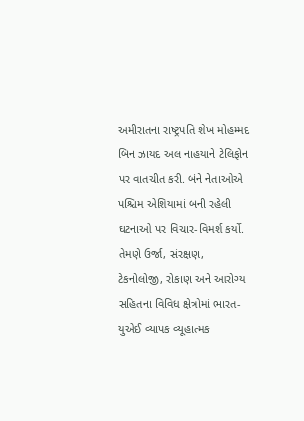અમીરાતના રાષ્ટ્રપતિ શેખ મોહમ્મદ બિન ઝાયદ અલ નાહયાને ટેલિફોન પર વાતચીત કરી. બંને નેતાઓએ પશ્ચિમ એશિયામાં બની રહેલી ઘટનાઓ પર વિચાર-વિમર્શ કર્યો. તેમણે ઉર્જા, સંરક્ષણ, ટેકનોલોજી, રોકાણ અને આરોગ્ય સહિતના વિવિધ ક્ષેત્રોમાં ભારત-યુએઈ વ્યાપક વ્યૂહાત્મક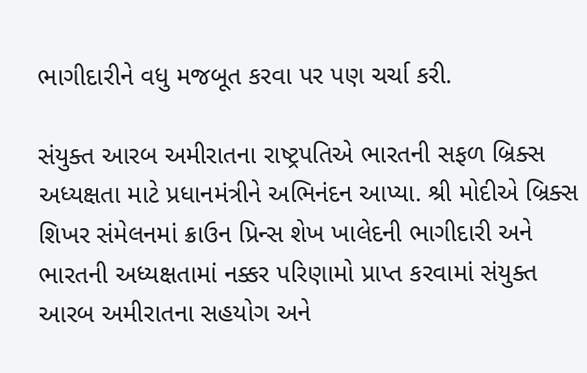ભાગીદારીને વધુ મજબૂત કરવા પર પણ ચર્ચા કરી.

સંયુક્ત આરબ અમીરાતના રાષ્ટ્રપતિએ ભારતની સફળ બ્રિક્સ અધ્યક્ષતા માટે પ્રધાનમંત્રીને અભિનંદન આપ્યા. શ્રી મોદીએ બ્રિક્સ શિખર સંમેલનમાં ક્રાઉન પ્રિન્સ શેખ ખાલેદની ભાગીદારી અને ભારતની અધ્યક્ષતામાં નક્કર પરિણામો પ્રાપ્ત કરવામાં સંયુક્ત આરબ અમીરાતના સહયોગ અને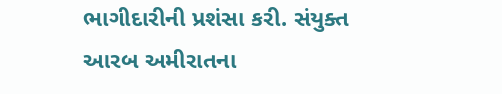ભાગીદારીની પ્રશંસા કરી. સંયુક્ત આરબ અમીરાતના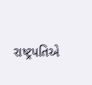રાષ્ટ્રપતિએ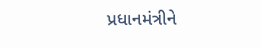પ્રધાનમંત્રીને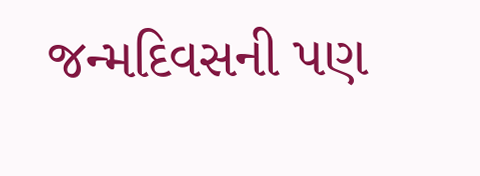જન્મદિવસની પણ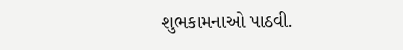શુભકામનાઓ પાઠવી.